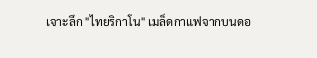เจาะลึก "ไทยริกาโน" เมล็ดกาแฟจากบนดอ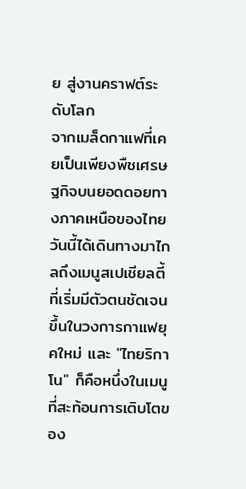ย สู่งานคราฟต์ระดับโลก
จากเมล็ดกาแฟที่เคยเป็นเพียงพืชเศรษฐกิจบนยอดดอยทางภาคเหนือของไทย วันนี้ได้เดินทางมาไกลถึงเมนูสเปเชียลตี้ที่เริ่มมีตัวตนชัดเจนขึ้นในวงการกาแฟยุคใหม่ และ "ไทยริกาโน" ก็คือหนึ่งในเมนูที่สะท้อนการเติบโตของ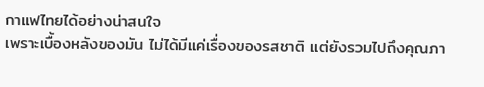กาแฟไทยได้อย่างน่าสนใจ
เพราะเบื้องหลังของมัน ไม่ได้มีแค่เรื่องของรสชาติ แต่ยังรวมไปถึงคุณภา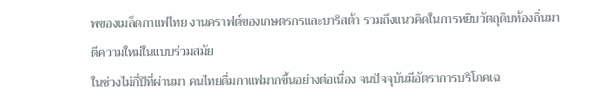พของเมล็ดกาแฟไทย งานคราฟต์ของเกษตรกรและบาริสต้า รวมถึงแนวคิดในการหยิบวัตถุดิบท้องถิ่นมาตีความใหม่ในแบบร่วมสมัย
ในช่วงไม่กี่ปีที่ผ่านมา คนไทยดื่มกาแฟมากขึ้นอย่างต่อเนื่อง จนปัจจุบันมีอัตราการบริโภคเฉ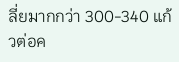ลี่ยมากกว่า 300-340 แก้วต่อค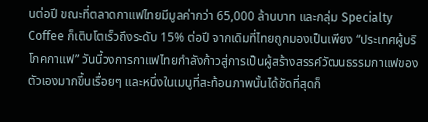นต่อปี ขณะที่ตลาดกาแฟไทยมีมูลค่ากว่า 65,000 ล้านบาท และกลุ่ม Specialty Coffee ก็เติบโตเร็วถึงระดับ 15% ต่อปี จากเดิมที่ไทยถูกมองเป็นเพียง “ประเทศผู้บริโภคกาแฟ” วันนี้วงการกาแฟไทยกำลังก้าวสู่การเป็นผู้สร้างสรรค์วัฒนธรรมกาแฟของตัวเองมากขึ้นเรื่อยๆ และหนึ่งในเมนูที่สะท้อนภาพนั้นได้ชัดที่สุดก็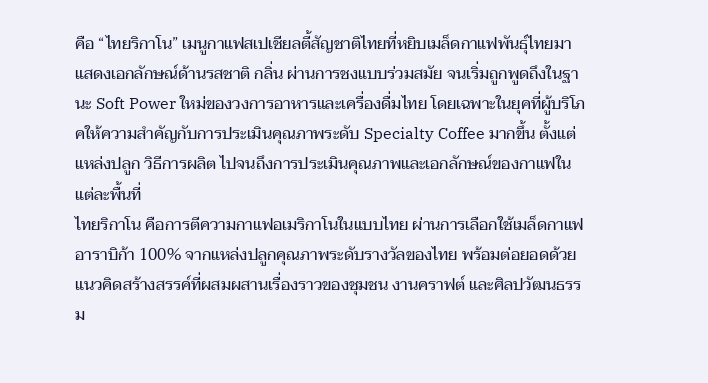คือ “ไทยริกาโน” เมนูกาแฟสเปเชียลตี้สัญชาติไทยที่หยิบเมล็ดกาแฟพันธุ์ไทยมาแสดงเอกลักษณ์ด้านรสชาติ กลิ่น ผ่านการชงแบบร่วมสมัย จนเริ่มถูกพูดถึงในฐานะ Soft Power ใหม่ของวงการอาหารและเครื่องดื่มไทย โดยเฉพาะในยุคที่ผู้บริโภคให้ความสำคัญกับการประเมินคุณภาพระดับ Specialty Coffee มากขึ้น ตั้งแต่แหล่งปลูก วิธีการผลิต ไปจนถึงการประเมินคุณภาพและเอกลักษณ์ของกาแฟในแต่ละพื้นที่
ไทยริกาโน คือการตีความกาแฟอเมริกาโนในแบบไทย ผ่านการเลือกใช้เมล็ดกาแฟอาราบิก้า 100% จากแหล่งปลูกคุณภาพระดับรางวัลของไทย พร้อมต่อยอดด้วยแนวคิดสร้างสรรค์ที่ผสมผสานเรื่องราวของชุมชน งานคราฟต์ และศิลปวัฒนธรรม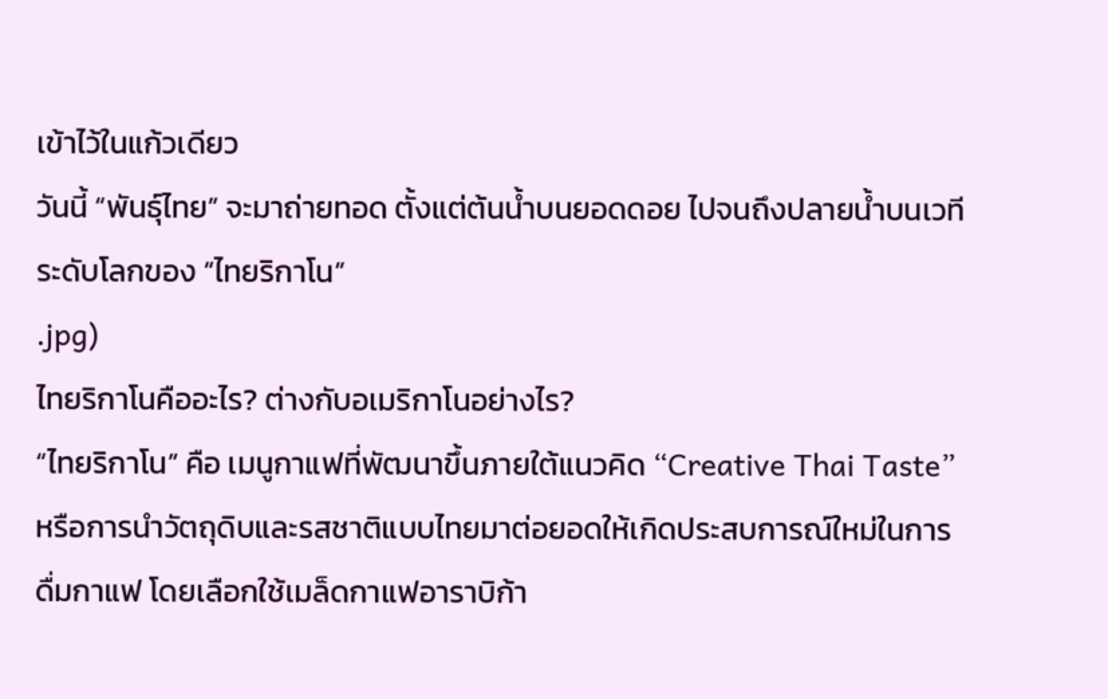เข้าไว้ในแก้วเดียว
วันนี้ “พันธุ์ไทย” จะมาถ่ายทอด ตั้งแต่ต้นน้ำบนยอดดอย ไปจนถึงปลายน้ำบนเวทีระดับโลกของ “ไทยริกาโน”
.jpg)
ไทยริกาโนคืออะไร? ต่างกับอเมริกาโนอย่างไร?
“ไทยริกาโน” คือ เมนูกาแฟที่พัฒนาขึ้นภายใต้แนวคิด “Creative Thai Taste” หรือการนำวัตถุดิบและรสชาติแบบไทยมาต่อยอดให้เกิดประสบการณ์ใหม่ในการดื่มกาแฟ โดยเลือกใช้เมล็ดกาแฟอาราบิก้า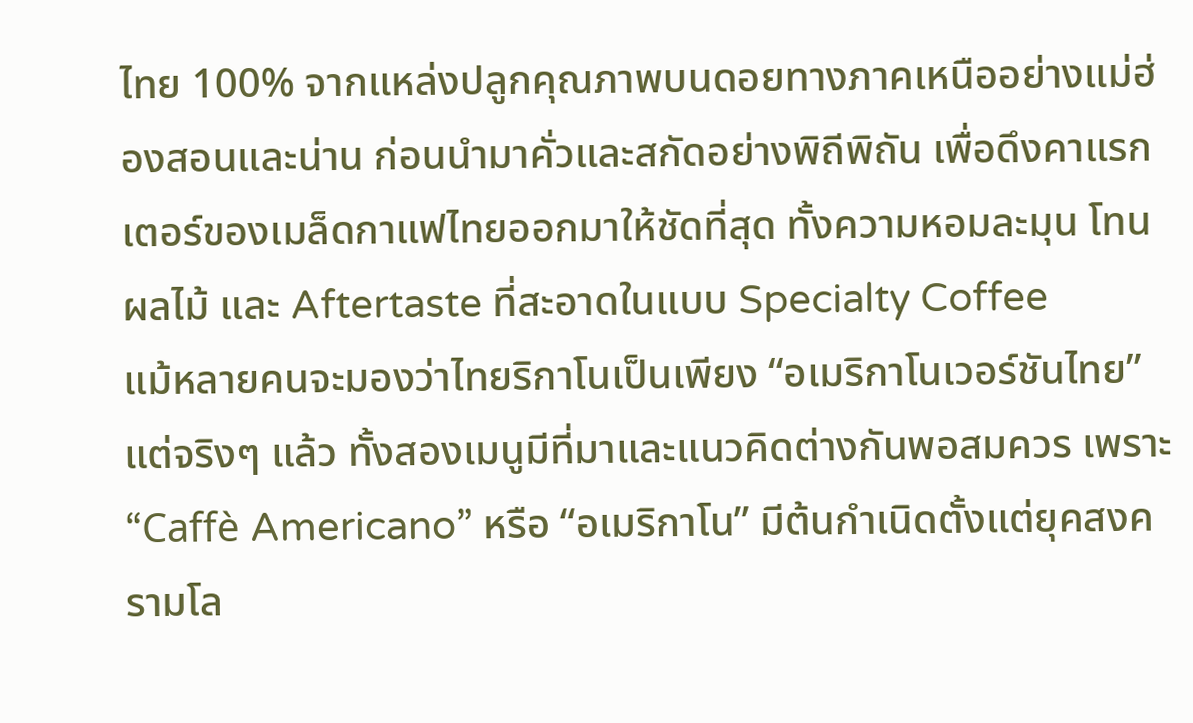ไทย 100% จากแหล่งปลูกคุณภาพบนดอยทางภาคเหนืออย่างแม่ฮ่องสอนและน่าน ก่อนนำมาคั่วและสกัดอย่างพิถีพิถัน เพื่อดึงคาแรกเตอร์ของเมล็ดกาแฟไทยออกมาให้ชัดที่สุด ทั้งความหอมละมุน โทนผลไม้ และ Aftertaste ที่สะอาดในแบบ Specialty Coffee
แม้หลายคนจะมองว่าไทยริกาโนเป็นเพียง “อเมริกาโนเวอร์ชันไทย” แต่จริงๆ แล้ว ทั้งสองเมนูมีที่มาและแนวคิดต่างกันพอสมควร เพราะ “Caffè Americano” หรือ “อเมริกาโน” มีต้นกำเนิดตั้งแต่ยุคสงครามโล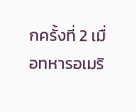กครั้งที่ 2 เมื่อทหารอเมริ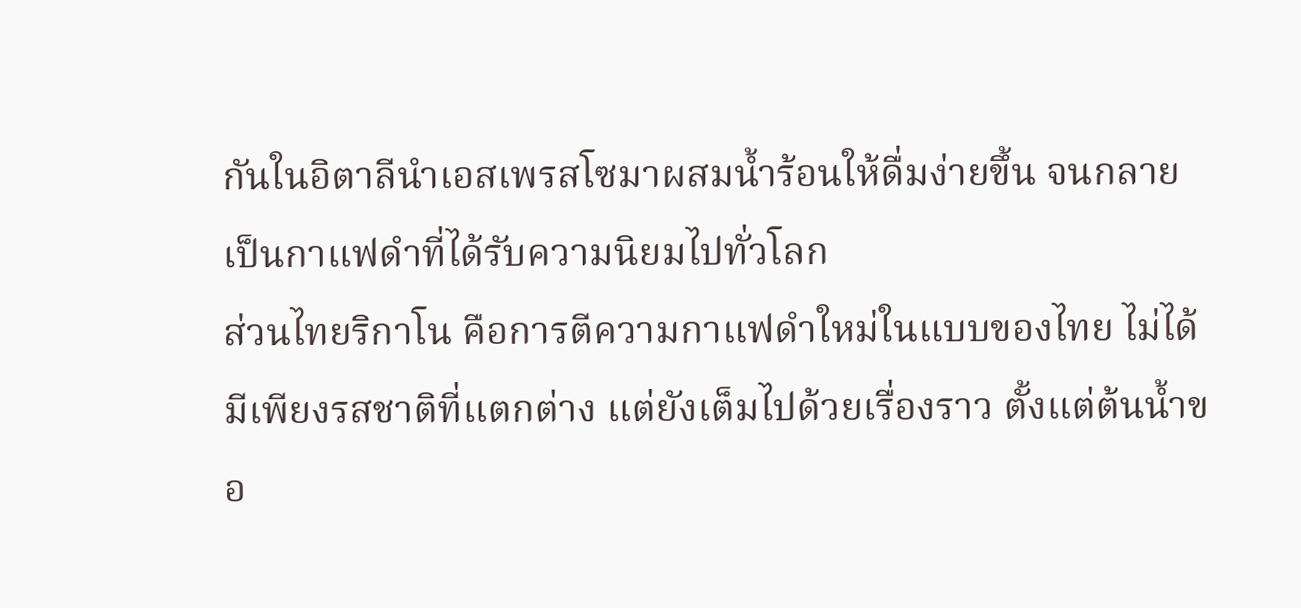กันในอิตาลีนำเอสเพรสโซมาผสมน้ำร้อนให้ดื่มง่ายขึ้น จนกลายเป็นกาแฟดำที่ได้รับความนิยมไปทั่วโลก
ส่วนไทยริกาโน คือการตีความกาแฟดำใหม่ในแบบของไทย ไม่ได้มีเพียงรสชาติที่แตกต่าง แต่ยังเต็มไปด้วยเรื่องราว ตั้งแต่ต้นน้ำขอ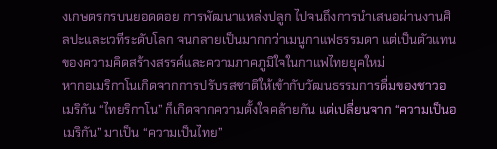งเกษตรกรบนยอดดอย การพัฒนาแหล่งปลูก ไปจนถึงการนำเสนอผ่านงานศิลปะและเวทีระดับโลก จนกลายเป็นมากกว่าเมนูกาแฟธรรมดา แต่เป็นตัวแทนของความคิดสร้างสรรค์และความภาคภูมิใจในกาแฟไทยยุคใหม่
หากอเมริกาโนเกิดจากการปรับรสชาติให้เข้ากับวัฒนธรรมการดื่มของชาวอเมริกัน “ไทยริกาโน” ก็เกิดจากความตั้งใจคล้ายกัน แต่เปลี่ยนจาก “ความเป็นอเมริกัน” มาเป็น “ความเป็นไทย”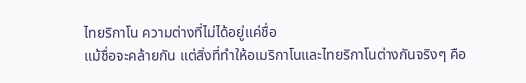ไทยริกาโน ความต่างที่ไม่ได้อยู่แค่ชื่อ
แม้ชื่อจะคล้ายกัน แต่สิ่งที่ทำให้อเมริกาโนและไทยริกาโนต่างกันจริงๆ คือ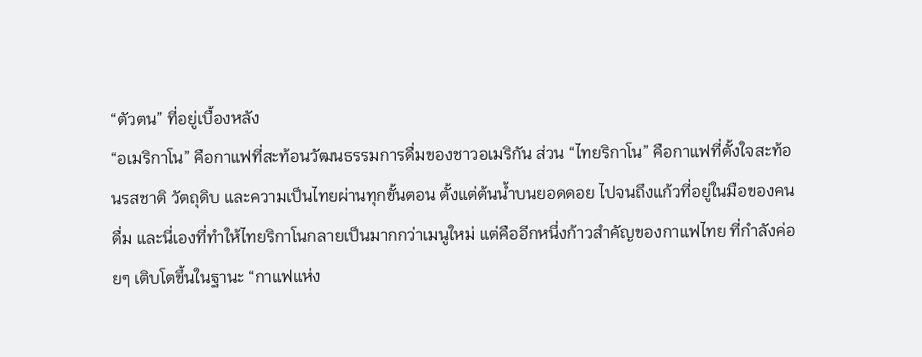“ตัวตน” ที่อยู่เบื้องหลัง
“อเมริกาโน” คือกาแฟที่สะท้อนวัฒนธรรมการดื่มของชาวอเมริกัน ส่วน “ไทยริกาโน” คือกาแฟที่ตั้งใจสะท้อนรสชาติ วัตถุดิบ และความเป็นไทยผ่านทุกขั้นตอน ตั้งแต่ต้นน้ำบนยอดดอย ไปจนถึงแก้วที่อยู่ในมือของคนดื่ม และนี่เองที่ทำให้ไทยริกาโนกลายเป็นมากกว่าเมนูใหม่ แต่คืออีกหนึ่งก้าวสำคัญของกาแฟไทย ที่กำลังค่อยๆ เติบโตขึ้นในฐานะ “กาแฟแห่ง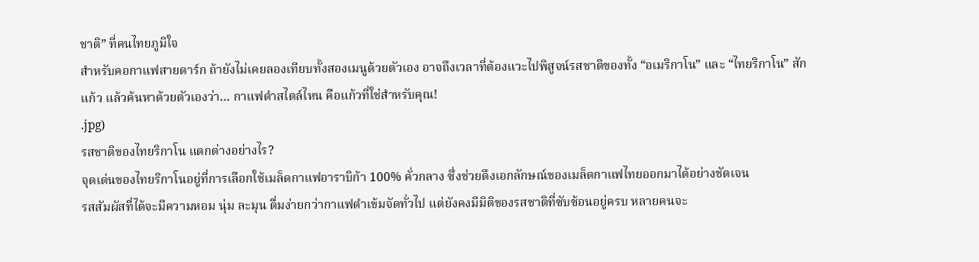ชาติ” ที่คนไทยภูมิใจ
สำหรับคอกาแฟสายดาร์ก ถ้ายังไม่เคยลองเทียบทั้งสองเมนูด้วยตัวเอง อาจถึงเวลาที่ต้องแวะไปพิสูจน์รสชาติของทั้ง “อเมริกาโน” และ “ไทยริกาโน” สักแก้ว แล้วค้นหาด้วยตัวเองว่า… กาแฟดำสไตล์ไหน คือแก้วที่ใช่สำหรับคุณ!
.jpg)
รสชาติของไทยริกาโน แตกต่างอย่างไร?
จุดเด่นของไทยริกาโนอยู่ที่การเลือกใช้เมล็ดกาแฟอาราบิก้า 100% คั่วกลาง ซึ่งช่วยดึงเอกลักษณ์ของเมล็ดกาแฟไทยออกมาได้อย่างชัดเจน
รสสัมผัสที่ได้จะมีความหอม นุ่ม ละมุน ดื่มง่ายกว่ากาแฟดำเข้มจัดทั่วไป แต่ยังคงมีมิติของรสชาติที่ซับซ้อนอยู่ครบ หลายคนจะ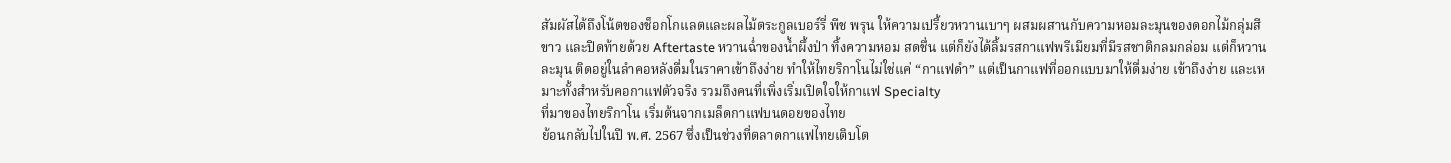สัมผัสได้ถึงโน้ตของช็อกโกแลตและผลไม้ตระกูลเบอร์รี่ พีช พรุน ให้ความเปรี้ยวหวานเบาๆ ผสมผสานกับความหอมละมุนของดอกไม้กลุ่มสีขาว และปิดท้ายด้วย Aftertaste หวานฉ่ำของน้ำผึ้งป่า ทิ้งความหอม สดชื่น แต่ก็ยังได้ลิ้มรสกาแฟพรีเมียมที่มีรสชาติกลมกล่อม แต่ก็หวานละมุน ติดอยู่ในลำคอหลังดื่มในราคาเข้าถึงง่าย ทำให้ไทยริกาโนไม่ใช่แค่ “กาแฟดำ” แต่เป็นกาแฟที่ออกแบบมาให้ดื่มง่าย เข้าถึงง่าย และเหมาะทั้งสำหรับคอกาแฟตัวจริง รวมถึงคนที่เพิ่งเริ่มเปิดใจให้กาแฟ Specialty
ที่มาของไทยริกาโน เริ่มต้นจากเมล็ดกาแฟบนดอยของไทย
ย้อนกลับไปในปี พ.ศ. 2567 ซึ่งเป็นช่วงที่ตลาดกาแฟไทยเติบโต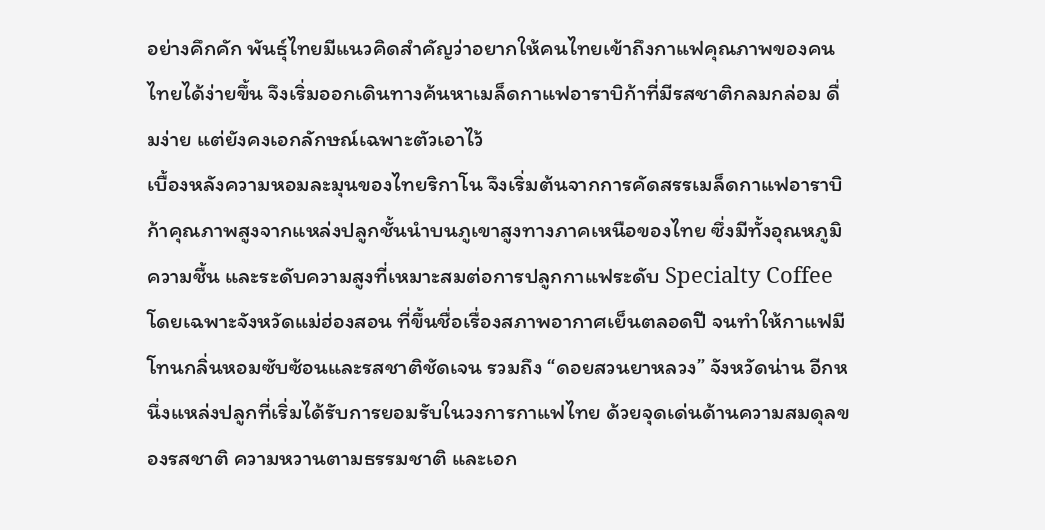อย่างคึกคัก พันธุ์ไทยมีแนวคิดสำคัญว่าอยากให้คนไทยเข้าถึงกาแฟคุณภาพของคนไทยได้ง่ายขึ้น จึงเริ่มออกเดินทางค้นหาเมล็ดกาแฟอาราบิก้าที่มีรสชาติกลมกล่อม ดื่มง่าย แต่ยังคงเอกลักษณ์เฉพาะตัวเอาไว้
เบื้องหลังความหอมละมุนของไทยริกาโน จึงเริ่มต้นจากการคัดสรรเมล็ดกาแฟอาราบิก้าคุณภาพสูงจากแหล่งปลูกชั้นนำบนภูเขาสูงทางภาคเหนือของไทย ซึ่งมีทั้งอุณหภูมิ ความชื้น และระดับความสูงที่เหมาะสมต่อการปลูกกาแฟระดับ Specialty Coffee โดยเฉพาะจังหวัดแม่ฮ่องสอน ที่ขึ้นชื่อเรื่องสภาพอากาศเย็นตลอดปี จนทำให้กาแฟมีโทนกลิ่นหอมซับซ้อนและรสชาติชัดเจน รวมถึง “ดอยสวนยาหลวง” จังหวัดน่าน อีกหนึ่งแหล่งปลูกที่เริ่มได้รับการยอมรับในวงการกาแฟไทย ด้วยจุดเด่นด้านความสมดุลของรสชาติ ความหวานตามธรรมชาติ และเอก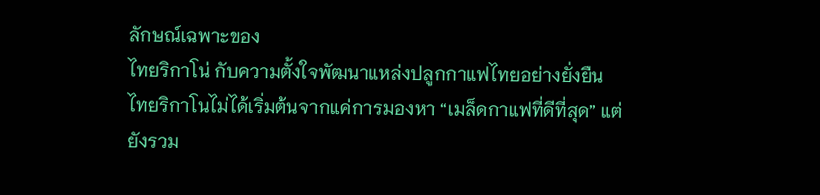ลักษณ์เฉพาะของ
ไทยริกาโน่ กับความตั้งใจพัฒนาแหล่งปลูกกาแฟไทยอย่างยั่งยืน
ไทยริกาโนไม่ได้เริ่มต้นจากแค่การมองหา “เมล็ดกาแฟที่ดีที่สุด” แต่ยังรวม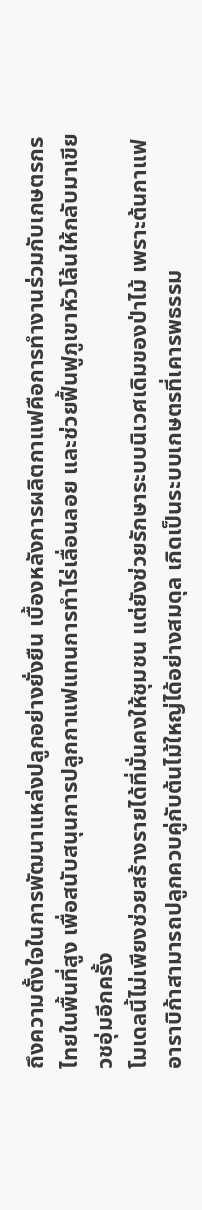ถึงความตั้งใจในการพัฒนาแหล่งปลูกอย่างยั่งยืน เบื้องหลังการผลิตกาแฟคือการทำงานร่วมกับเกษตรกรไทยในพื้นที่สูง เพื่อสนับสนุนการปลูกกาแฟแทนการทำไร่เลื่อนลอย และช่วยฟื้นฟูภูเขาหัวโล้นให้กลับมาเขียวชอุ่มอีกครั้ง
โมเดลนี้ไม่เพียงช่วยสร้างรายได้ที่มั่นคงให้ชุมชน แต่ยังช่วยรักษาระบบนิเวศเดิมของป่าไม้ เพราะต้นกาแฟอาราบิก้าสามารถปลูกควบคู่กับต้นไม้ใหญ่ได้อย่างสมดุล เกิดเป็นระบบเกษตรที่เคารพธรรม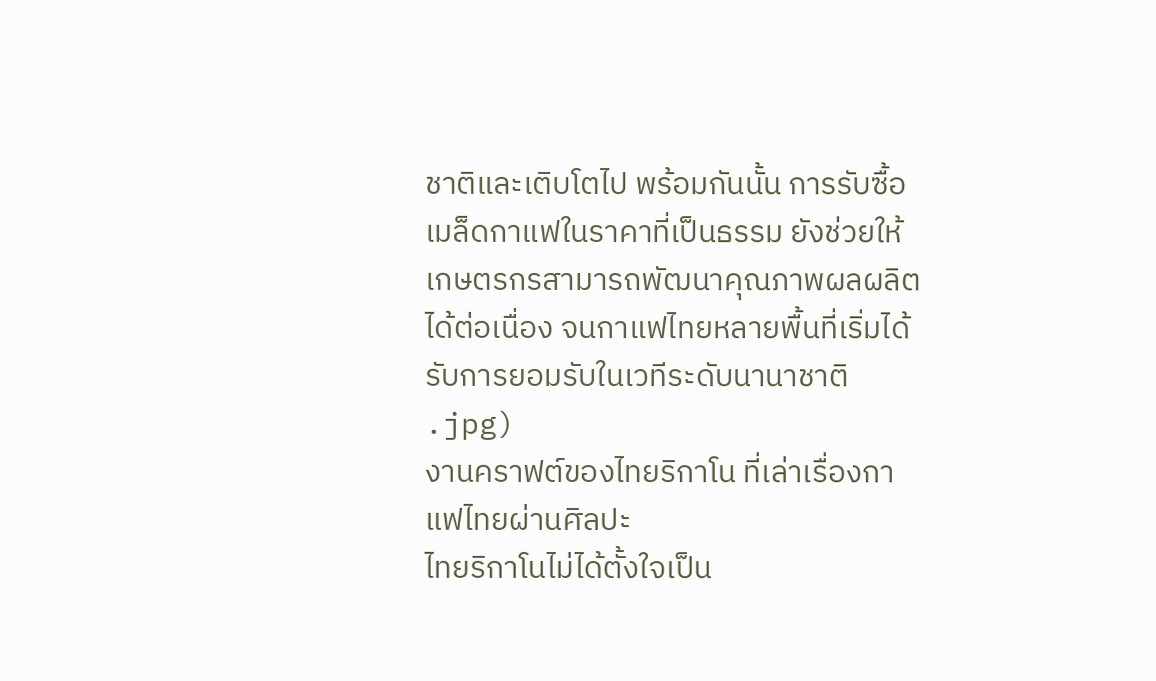ชาติและเติบโตไป พร้อมกันนั้น การรับซื้อเมล็ดกาแฟในราคาที่เป็นธรรม ยังช่วยให้เกษตรกรสามารถพัฒนาคุณภาพผลผลิตได้ต่อเนื่อง จนกาแฟไทยหลายพื้นที่เริ่มได้รับการยอมรับในเวทีระดับนานาชาติ
.jpg)
งานคราฟต์ของไทยริกาโน ที่เล่าเรื่องกาแฟไทยผ่านศิลปะ
ไทยริกาโนไม่ได้ตั้งใจเป็น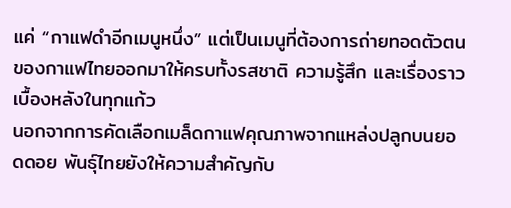แค่ “กาแฟดำอีกเมนูหนึ่ง” แต่เป็นเมนูที่ต้องการถ่ายทอดตัวตนของกาแฟไทยออกมาให้ครบทั้งรสชาติ ความรู้สึก และเรื่องราวเบื้องหลังในทุกแก้ว
นอกจากการคัดเลือกเมล็ดกาแฟคุณภาพจากแหล่งปลูกบนยอดดอย พันธุ์ไทยยังให้ความสำคัญกับ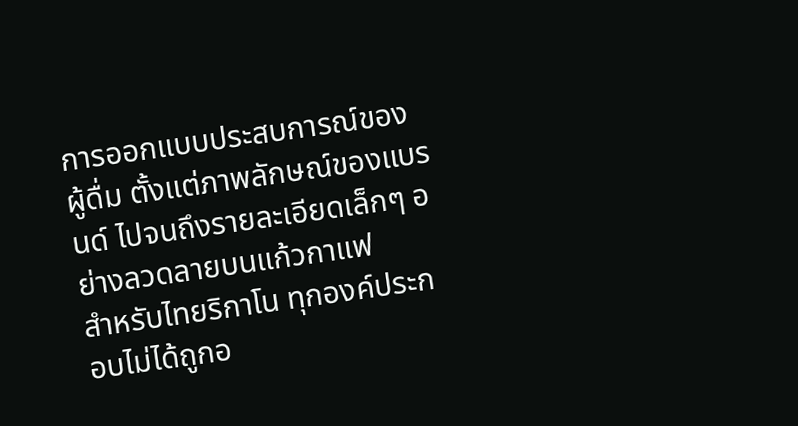การออกแบบประสบการณ์ของผู้ดื่ม ตั้งแต่ภาพลักษณ์ของแบรนด์ ไปจนถึงรายละเอียดเล็กๆ อย่างลวดลายบนแก้วกาแฟ
สำหรับไทยริกาโน ทุกองค์ประกอบไม่ได้ถูกอ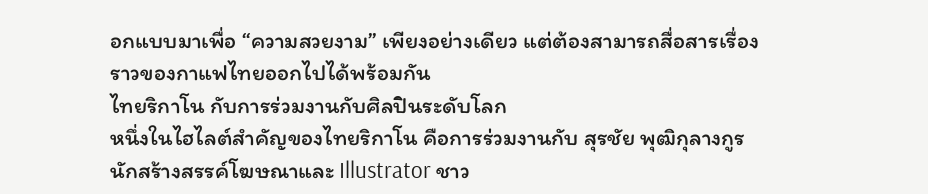อกแบบมาเพื่อ “ความสวยงาม” เพียงอย่างเดียว แต่ต้องสามารถสื่อสารเรื่องราวของกาแฟไทยออกไปได้พร้อมกัน
ไทยริกาโน กับการร่วมงานกับศิลปินระดับโลก
หนึ่งในไฮไลต์สำคัญของไทยริกาโน คือการร่วมงานกับ สุรชัย พุฒิกุลางกูร นักสร้างสรรค์โฆษณาและ Illustrator ชาว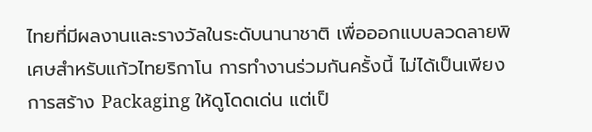ไทยที่มีผลงานและรางวัลในระดับนานาชาติ เพื่อออกแบบลวดลายพิเศษสำหรับแก้วไทยริกาโน การทำงานร่วมกันครั้งนี้ ไม่ได้เป็นเพียงการสร้าง Packaging ให้ดูโดดเด่น แต่เป็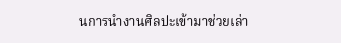นการนำงานศิลปะเข้ามาช่วยเล่า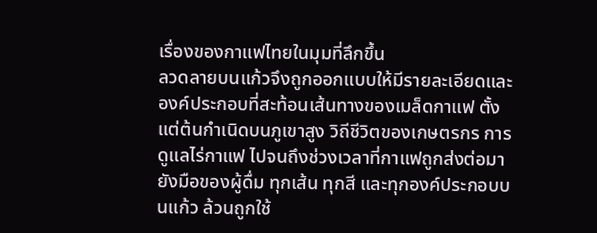เรื่องของกาแฟไทยในมุมที่ลึกขึ้น
ลวดลายบนแก้วจึงถูกออกแบบให้มีรายละเอียดและองค์ประกอบที่สะท้อนเส้นทางของเมล็ดกาแฟ ตั้งแต่ต้นกำเนิดบนภูเขาสูง วิถีชีวิตของเกษตรกร การดูแลไร่กาแฟ ไปจนถึงช่วงเวลาที่กาแฟถูกส่งต่อมายังมือของผู้ดื่ม ทุกเส้น ทุกสี และทุกองค์ประกอบบนแก้ว ล้วนถูกใช้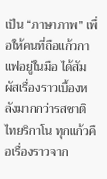เป็น “ภาษาภาพ” เพื่อให้คนที่ถือแก้วกาแฟอยู่ในมือ ได้สัมผัสเรื่องราวเบื้องหลังมากกว่ารสชาติ
ไทยริกาโน ทุกแก้วคือเรื่องราวจาก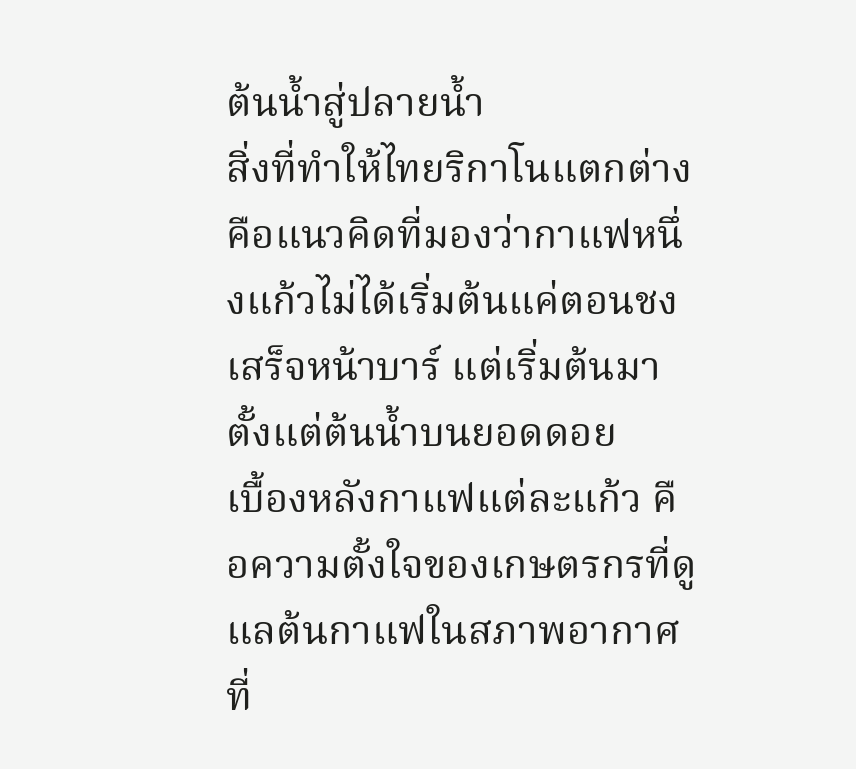ต้นน้ำสู่ปลายน้ำ
สิ่งที่ทำให้ไทยริกาโนแตกต่าง คือแนวคิดที่มองว่ากาแฟหนึ่งแก้วไม่ได้เริ่มต้นแค่ตอนชงเสร็จหน้าบาร์ แต่เริ่มต้นมาตั้งแต่ต้นน้ำบนยอดดอย
เบื้องหลังกาแฟแต่ละแก้ว คือความตั้งใจของเกษตรกรที่ดูแลต้นกาแฟในสภาพอากาศที่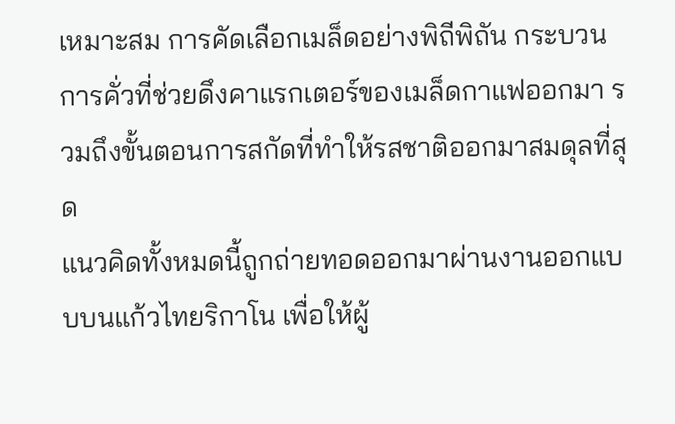เหมาะสม การคัดเลือกเมล็ดอย่างพิถีพิถัน กระบวนการคั่วที่ช่วยดึงคาแรกเตอร์ของเมล็ดกาแฟออกมา รวมถึงขั้นตอนการสกัดที่ทำให้รสชาติออกมาสมดุลที่สุด
แนวคิดทั้งหมดนี้ถูกถ่ายทอดออกมาผ่านงานออกแบบบนแก้วไทยริกาโน เพื่อให้ผู้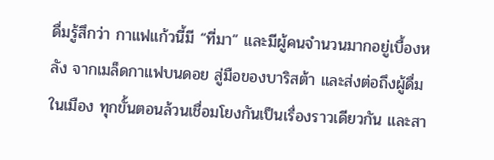ดื่มรู้สึกว่า กาแฟแก้วนี้มี “ที่มา” และมีผู้คนจำนวนมากอยู่เบื้องหลัง จากเมล็ดกาแฟบนดอย สู่มือของบาริสต้า และส่งต่อถึงผู้ดื่มในเมือง ทุกขั้นตอนล้วนเชื่อมโยงกันเป็นเรื่องราวเดียวกัน และสา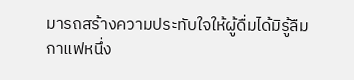มารถสร้างความประทับใจให้ผู้ดื่มได้มิรู้ลืม
กาแฟหนึ่ง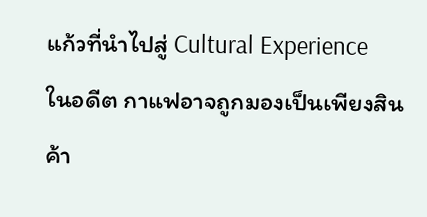แก้วที่นำไปสู่ Cultural Experience
ในอดีต กาแฟอาจถูกมองเป็นเพียงสินค้า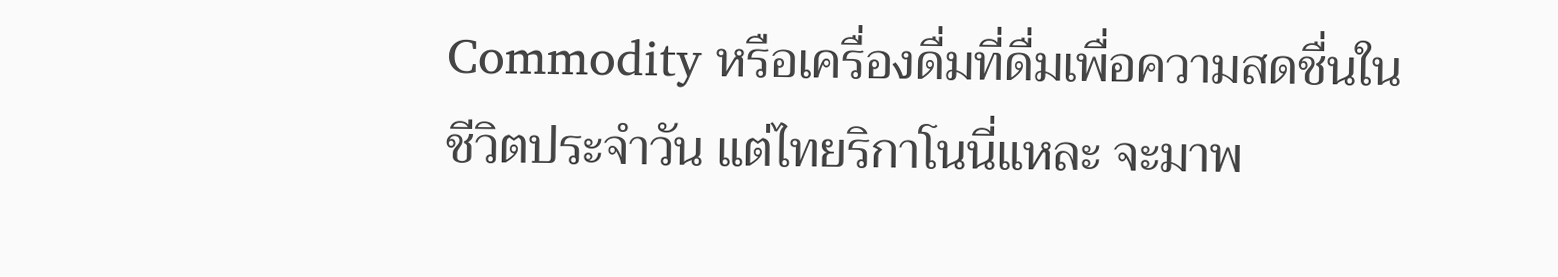Commodity หรือเครื่องดื่มที่ดื่มเพื่อความสดชื่นในชีวิตประจำวัน แต่ไทยริกาโนนี่แหละ จะมาพ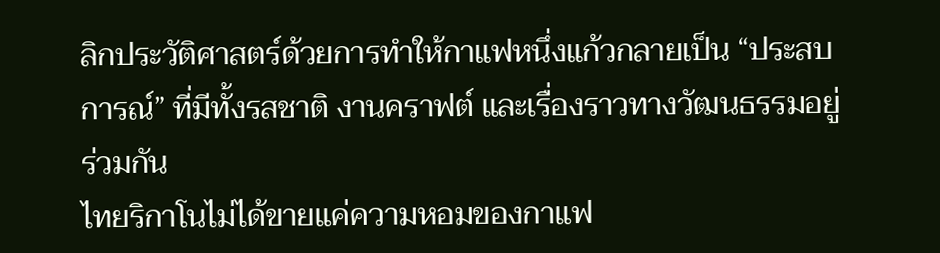ลิกประวัติศาสตร์ด้วยการทำให้กาแฟหนึ่งแก้วกลายเป็น “ประสบการณ์” ที่มีทั้งรสชาติ งานคราฟต์ และเรื่องราวทางวัฒนธรรมอยู่ร่วมกัน
ไทยริกาโนไม่ได้ขายแค่ความหอมของกาแฟ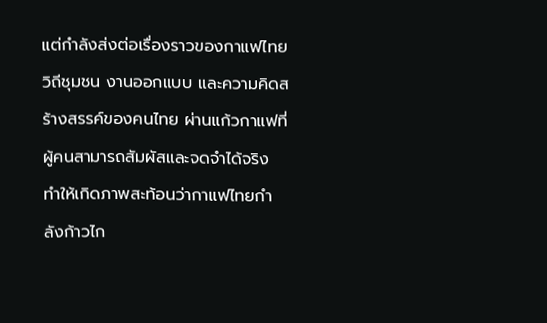แต่กำลังส่งต่อเรื่องราวของกาแฟไทย วิถีชุมชน งานออกแบบ และความคิดสร้างสรรค์ของคนไทย ผ่านแก้วกาแฟที่ผู้คนสามารถสัมผัสและจดจำได้จริง ทำให้เกิดภาพสะท้อนว่ากาแฟไทยกำลังก้าวไก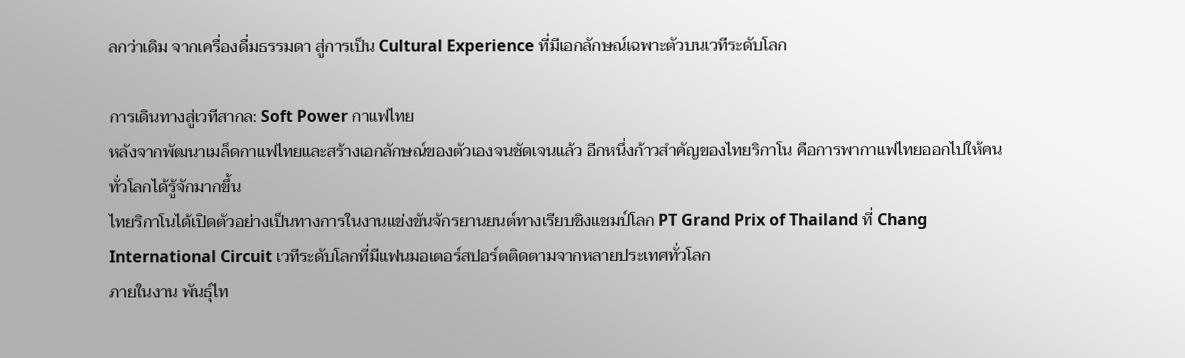ลกว่าเดิม จากเครื่องดื่มธรรมดา สู่การเป็น Cultural Experience ที่มีเอกลักษณ์เฉพาะตัวบนเวทีระดับโลก

การเดินทางสู่เวทีสากล: Soft Power กาแฟไทย
หลังจากพัฒนาเมล็ดกาแฟไทยและสร้างเอกลักษณ์ของตัวเองจนชัดเจนแล้ว อีกหนึ่งก้าวสำคัญของไทยริกาโน คือการพากาแฟไทยออกไปให้คนทั่วโลกได้รู้จักมากขึ้น
ไทยริกาโนได้เปิดตัวอย่างเป็นทางการในงานแข่งขันจักรยานยนต์ทางเรียบชิงแชมป์โลก PT Grand Prix of Thailand ที่ Chang International Circuit เวทีระดับโลกที่มีแฟนมอเตอร์สปอร์ตติดตามจากหลายประเทศทั่วโลก
ภายในงาน พันธุ์ไท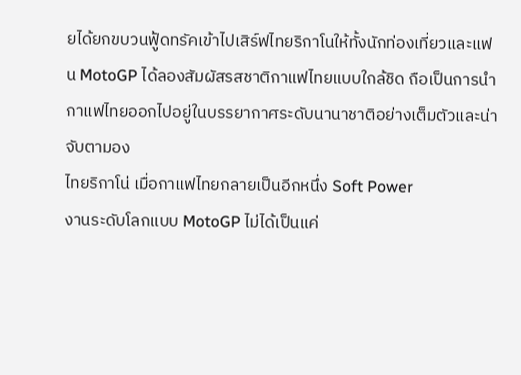ยได้ยกขบวนฟู้ดทรัคเข้าไปเสิร์ฟไทยริกาโนให้ทั้งนักท่องเที่ยวและแฟน MotoGP ได้ลองสัมผัสรสชาติกาแฟไทยแบบใกล้ชิด ถือเป็นการนำกาแฟไทยออกไปอยู่ในบรรยากาศระดับนานาชาติอย่างเต็มตัวและน่าจับตามอง
ไทยริกาโน่ เมื่อกาแฟไทยกลายเป็นอีกหนึ่ง Soft Power
งานระดับโลกแบบ MotoGP ไม่ได้เป็นแค่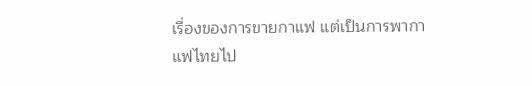เรื่องของการขายกาแฟ แต่เป็นการพากาแฟไทยไป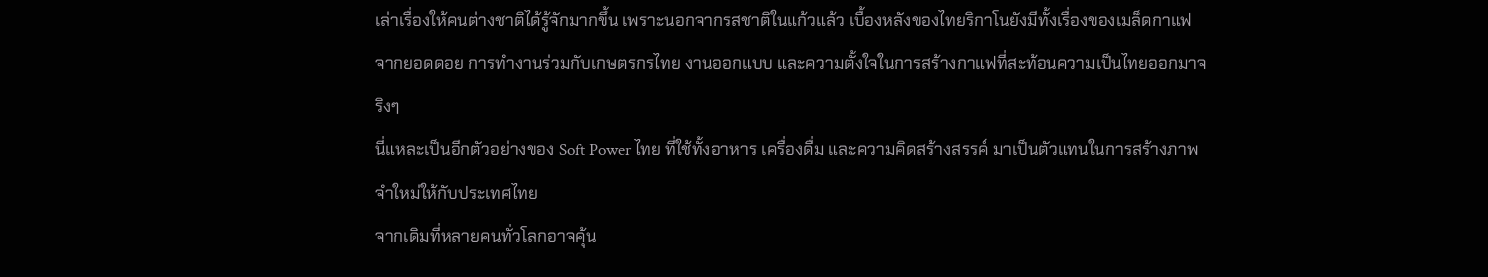เล่าเรื่องให้คนต่างชาติได้รู้จักมากขึ้น เพราะนอกจากรสชาติในแก้วแล้ว เบื้องหลังของไทยริกาโนยังมีทั้งเรื่องของเมล็ดกาแฟจากยอดดอย การทำงานร่วมกับเกษตรกรไทย งานออกแบบ และความตั้งใจในการสร้างกาแฟที่สะท้อนความเป็นไทยออกมาจริงๆ
นี่แหละเป็นอีกตัวอย่างของ Soft Power ไทย ที่ใช้ทั้งอาหาร เครื่องดื่ม และความคิดสร้างสรรค์ มาเป็นตัวแทนในการสร้างภาพจำใหม่ให้กับประเทศไทย
จากเดิมที่หลายคนทั่วโลกอาจคุ้น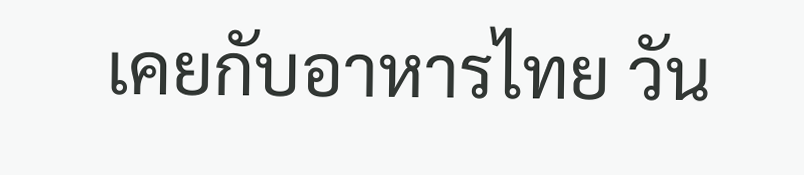เคยกับอาหารไทย วัน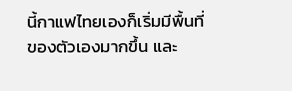นี้กาแฟไทยเองก็เริ่มมีพื้นที่ของตัวเองมากขึ้น และ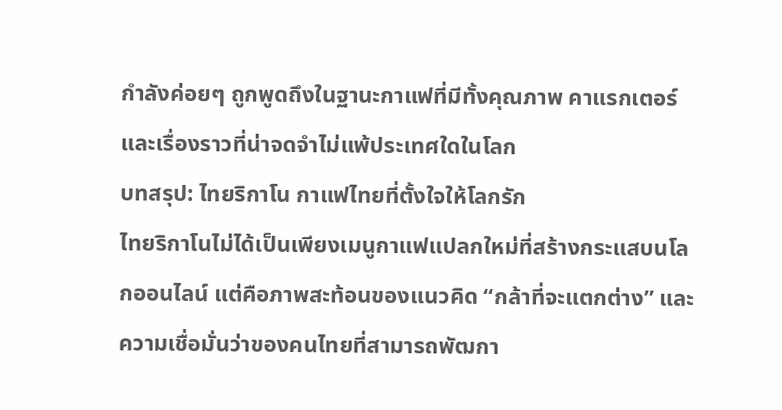กำลังค่อยๆ ถูกพูดถึงในฐานะกาแฟที่มีทั้งคุณภาพ คาแรกเตอร์ และเรื่องราวที่น่าจดจำไม่แพ้ประเทศใดในโลก
บทสรุป: ไทยริกาโน กาแฟไทยที่ตั้งใจให้โลกรัก
ไทยริกาโนไม่ได้เป็นเพียงเมนูกาแฟแปลกใหม่ที่สร้างกระแสบนโลกออนไลน์ แต่คือภาพสะท้อนของแนวคิด “กล้าที่จะแตกต่าง” และความเชื่อมั่นว่าของคนไทยที่สามารถพัฒกา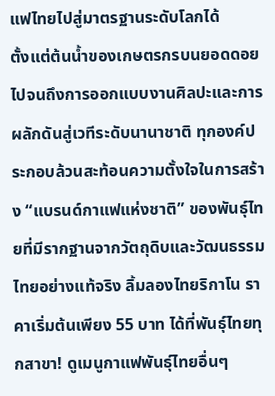แฟไทยไปสู่มาตรฐานระดับโลกได้
ตั้งแต่ต้นน้ำของเกษตรกรบนยอดดอย ไปจนถึงการออกแบบงานศิลปะและการผลักดันสู่เวทีระดับนานาชาติ ทุกองค์ประกอบล้วนสะท้อนความตั้งใจในการสร้าง “แบรนด์กาแฟแห่งชาติ” ของพันธุ์ไทยที่มีรากฐานจากวัตถุดิบและวัฒนธรรมไทยอย่างแท้จริง ลิ้มลองไทยริกาโน ราคาเริ่มต้นเพียง 55 บาท ได้ที่พันธุ์ไทยทุกสาขา! ดูเมนูกาแฟพันธุ์ไทยอื่นๆ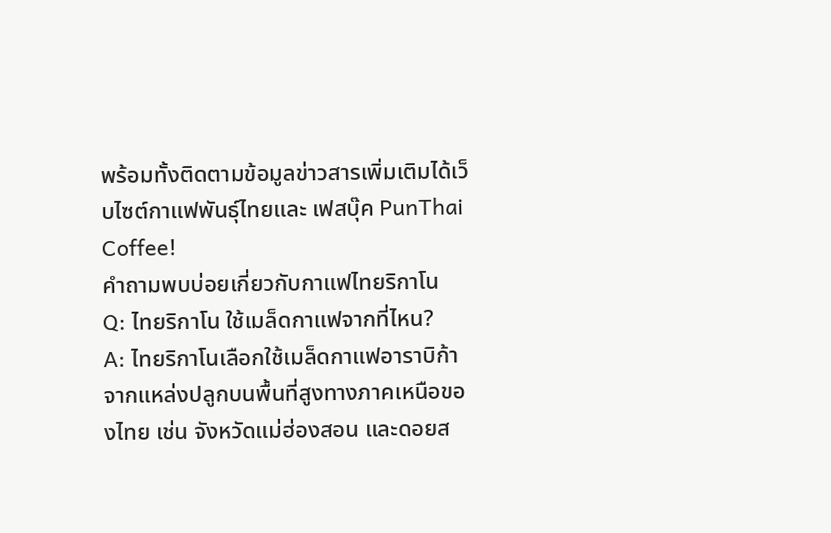พร้อมทั้งติดตามข้อมูลข่าวสารเพิ่มเติมได้เว็บไซต์กาแฟพันธุ์ไทยและ เฟสบุ๊ค PunThai Coffee!
คำถามพบบ่อยเกี่ยวกับกาแฟไทยริกาโน
Q: ไทยริกาโน ใช้เมล็ดกาแฟจากที่ไหน?
A: ไทยริกาโนเลือกใช้เมล็ดกาแฟอาราบิก้าจากแหล่งปลูกบนพื้นที่สูงทางภาคเหนือของไทย เช่น จังหวัดแม่ฮ่องสอน และดอยส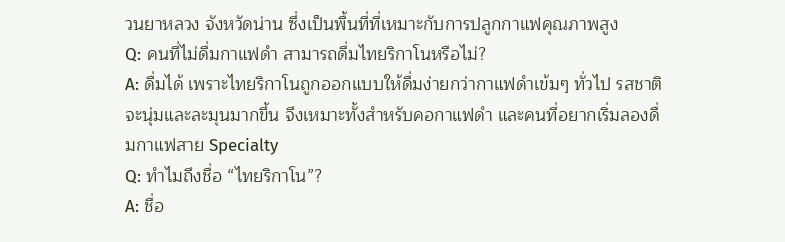วนยาหลวง จังหวัดน่าน ซึ่งเป็นพื้นที่ที่เหมาะกับการปลูกกาแฟคุณภาพสูง
Q: คนที่ไม่ดื่มกาแฟดำ สามารถดื่มไทยริกาโนหรือไม่?
A: ดื่มได้ เพราะไทยริกาโนถูกออกแบบให้ดื่มง่ายกว่ากาแฟดำเข้มๆ ทั่วไป รสชาติจะนุ่มและละมุนมากขึ้น จึงเหมาะทั้งสำหรับคอกาแฟดำ และคนที่อยากเริ่มลองดื่มกาแฟสาย Specialty
Q: ทำไมถึงชื่อ “ไทยริกาโน”?
A: ชื่อ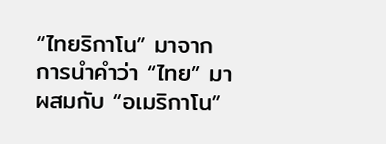“ไทยริกาโน” มาจากการนำคำว่า “ไทย” มาผสมกับ “อเมริกาโน”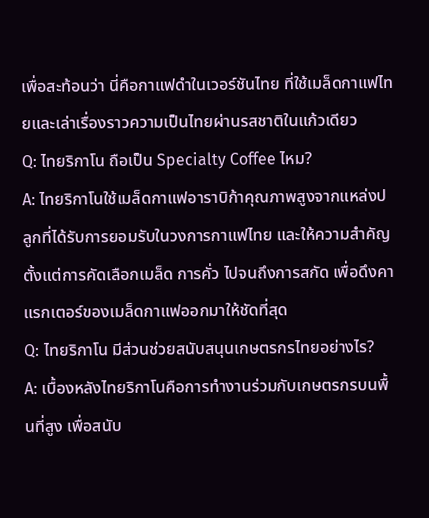เพื่อสะท้อนว่า นี่คือกาแฟดำในเวอร์ชันไทย ที่ใช้เมล็ดกาแฟไทยและเล่าเรื่องราวความเป็นไทยผ่านรสชาติในแก้วเดียว
Q: ไทยริกาโน ถือเป็น Specialty Coffee ไหม?
A: ไทยริกาโนใช้เมล็ดกาแฟอาราบิก้าคุณภาพสูงจากแหล่งปลูกที่ได้รับการยอมรับในวงการกาแฟไทย และให้ความสำคัญตั้งแต่การคัดเลือกเมล็ด การคั่ว ไปจนถึงการสกัด เพื่อดึงคาแรกเตอร์ของเมล็ดกาแฟออกมาให้ชัดที่สุด
Q: ไทยริกาโน มีส่วนช่วยสนับสนุนเกษตรกรไทยอย่างไร?
A: เบื้องหลังไทยริกาโนคือการทำงานร่วมกับเกษตรกรบนพื้นที่สูง เพื่อสนับ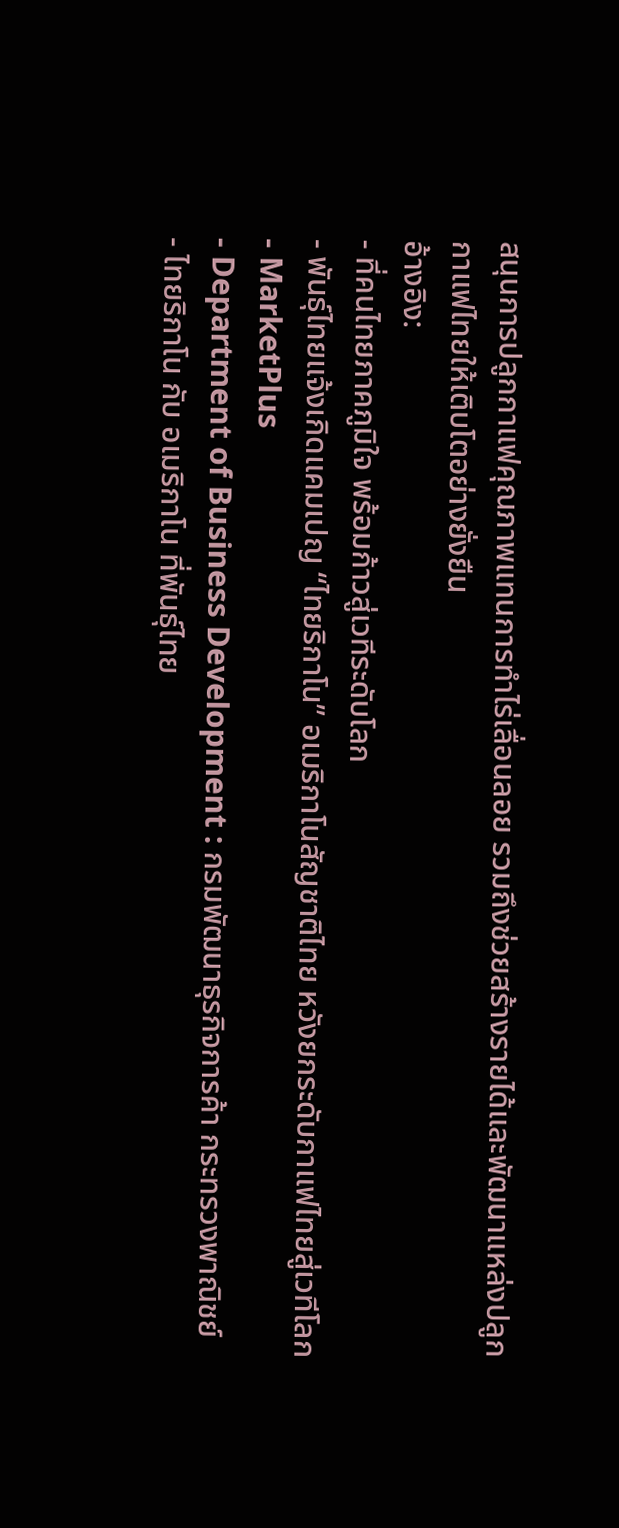สนุนการปลูกกาแฟคุณภาพแทนการทำไร่เลื่อนลอย รวมถึงช่วยสร้างรายได้และพัฒนาแหล่งปลูกกาแฟไทยให้เติบโตอย่างยั่งยืน
อ้างอิง:
- ที่คนไทยภาคภูมิใจ พร้อมก้าวสู่เวทีระดับโลก
- พันธุ์ไทยแจ้งเกิดแคมเปญ “ไทยริกาโน” อเมริกาโนสัญชาติไทย หวังยกระดับกาแฟไทยสู่เวทีโลก - MarketPlus
- Department of Business Development : กรมพัฒนาธุรกิจการค้า กระทรวงพาณิชย์
- ไทยริกาโน กับ อเมริกาโน ที่พันธุ์ไทย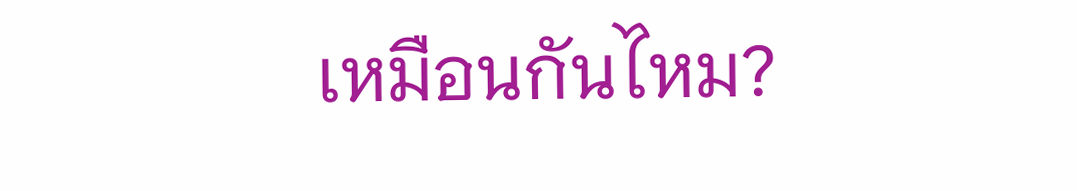เหมือนกันไหม?